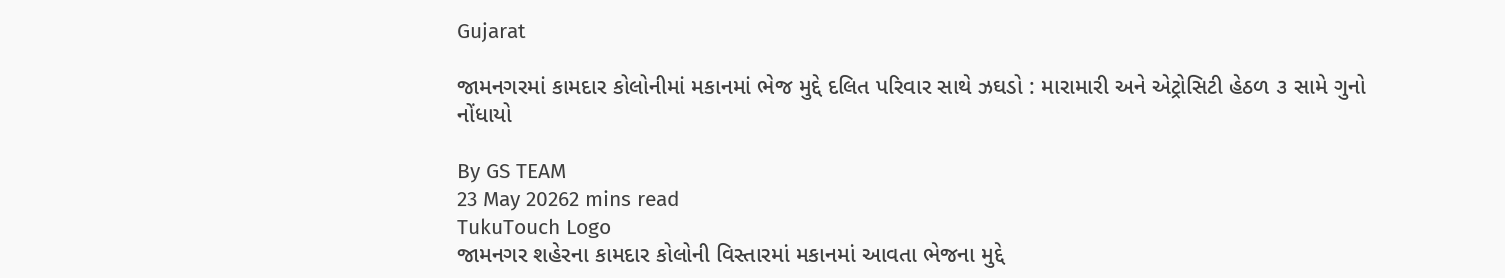Gujarat

જામનગરમાં કામદાર કોલોનીમાં મકાનમાં ભેજ મુદ્દે દલિત પરિવાર સાથે ઝઘડો : મારામારી અને એટ્રોસિટી હેઠળ ૩ સામે ગુનો નોંધાયો

By GS TEAM
23 May 20262 mins read
TukuTouch Logo
જામનગર શહેરના કામદાર કોલોની વિસ્તારમાં મકાનમાં આવતા ભેજના મુદ્દે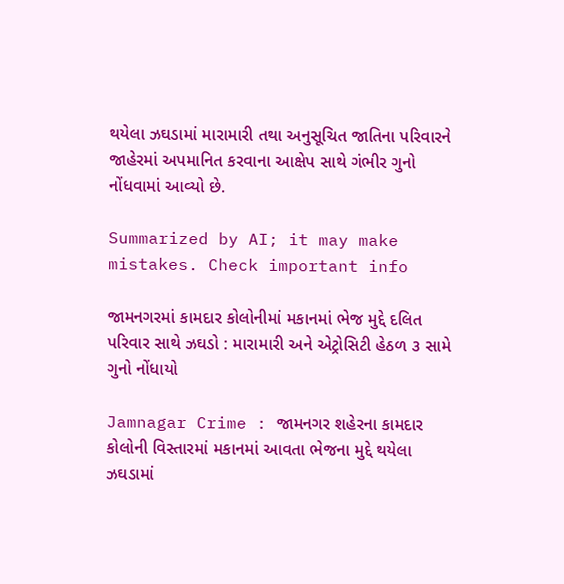થયેલા ઝઘડામાં મારામારી તથા અનુસૂચિત જાતિના પરિવારને જાહેરમાં અપમાનિત કરવાના આક્ષેપ સાથે ગંભીર ગુનો નોંધવામાં આવ્યો છે.

Summarized by AI; it may make mistakes. Check important info

જામનગરમાં કામદાર કોલોનીમાં મકાનમાં ભેજ મુદ્દે દલિત પરિવાર સાથે ઝઘડો : મારામારી અને એટ્રોસિટી હેઠળ ૩ સામે ગુનો નોંધાયો

Jamnagar Crime : જામનગર શહેરના કામદાર કોલોની વિસ્તારમાં મકાનમાં આવતા ભેજના મુદ્દે થયેલા ઝઘડામાં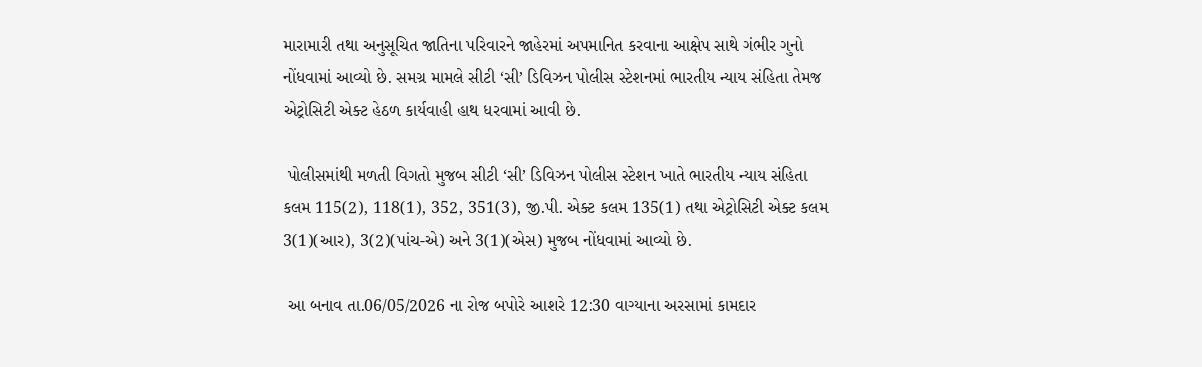મારામારી તથા અનુસૂચિત જાતિના પરિવારને જાહેરમાં અપમાનિત કરવાના આક્ષેપ સાથે ગંભીર ગુનો નોંધવામાં આવ્યો છે. સમગ્ર મામલે સીટી ‘સી’ ડિવિઝન પોલીસ સ્ટેશનમાં ભારતીય ન્યાય સંહિતા તેમજ એટ્રોસિટી એક્ટ હેઠળ કાર્યવાહી હાથ ધરવામાં આવી છે.

 પોલીસમાંથી મળતી વિગતો મુજબ સીટી ‘સી’ ડિવિઝન પોલીસ સ્ટેશન ખાતે ભારતીય ન્યાય સંહિતા કલમ 115(2), 118(1), 352, 351(3), જી.પી. એક્ટ કલમ 135(1) તથા એટ્રોસિટી એક્ટ કલમ 3(1)(આર), 3(2)(પાંચ-એ) અને 3(1)(એસ) મુજબ નોંધવામાં આવ્યો છે.

 આ બનાવ તા.06/05/2026 ના રોજ બપોરે આશરે 12:30 વાગ્યાના અરસામાં કામદાર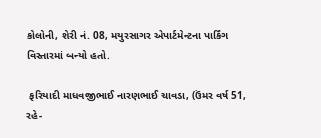કોલોની, શેરી નં. 08, મયુરસાગર એપાર્ટમેન્ટના પાર્કિંગ વિસ્તારમાં બન્યો હતો.

 ફરિયાદી માધવજીભાઈ નારણભાઈ ચાવડા, (ઉંમર વર્ષ 51, રહે-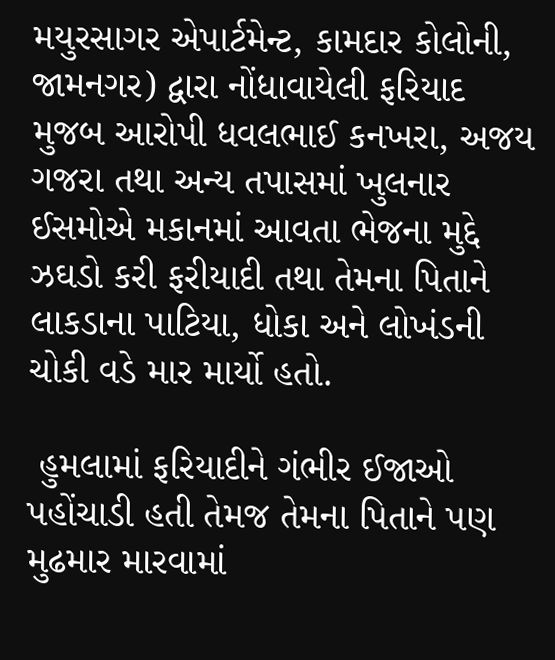મયુરસાગર એપાર્ટમેન્ટ, કામદાર કોલોની, જામનગર) દ્વારા નોંધાવાયેલી ફરિયાદ મુજબ આરોપી ધવલભાઈ કનખરા, અજય ગજરા તથા અન્ય તપાસમાં ખુલનાર ઈસમોએ મકાનમાં આવતા ભેજના મુદ્દે ઝઘડો કરી ફરીયાદી તથા તેમના પિતાને લાકડાના પાટિયા, ધોકા અને લોખંડની ચોકી વડે માર માર્યો હતો.

 હુમલામાં ફરિયાદીને ગંભીર ઈજાઓ પહોંચાડી હતી તેમજ તેમના પિતાને પણ મુઢમાર મારવામાં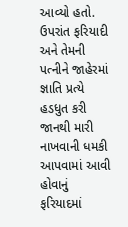આવ્યો હતો. ઉપરાંત ફરિયાદી અને તેમની પત્નીને જાહેરમાં જ્ઞાતિ પ્રત્યે હડધુત કરી જાનથી મારી નાખવાની ધમકી આપવામાં આવી હોવાનું ફરિયાદમાં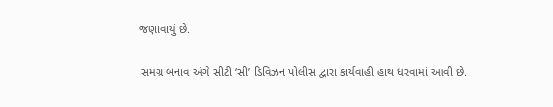જણાવાયું છે.

 સમગ્ર બનાવ અંગે સીટી ‘સી’ ડિવિઝન પોલીસ દ્વારા કાર્યવાહી હાથ ધરવામાં આવી છે.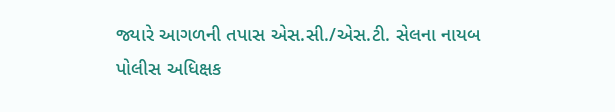જ્યારે આગળની તપાસ એસ.સી./એસ.ટી. સેલના નાયબ પોલીસ અધિક્ષક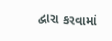દ્વારા કરવામાં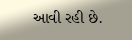આવી રહી છે.